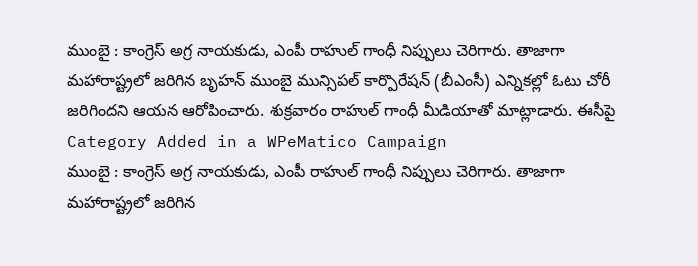ముంబై : కాంగ్రెస్ అగ్ర నాయకుడు, ఎంపీ రాహుల్ గాంధీ నిప్పులు చెరిగారు. తాజాగా మహారాష్ట్రలో జరిగిన బృహన్ ముంబై మున్సిపల్ కార్పొరేషన్ (బీఎంసీ) ఎన్నికల్లో ఓటు చోరీ జరిగిందని ఆయన ఆరోపించారు. శుక్రవారం రాహుల్ గాంధీ మీడియాతో మాట్లాడారు. ఈసీపై
Category Added in a WPeMatico Campaign
ముంబై : కాంగ్రెస్ అగ్ర నాయకుడు, ఎంపీ రాహుల్ గాంధీ నిప్పులు చెరిగారు. తాజాగా మహారాష్ట్రలో జరిగిన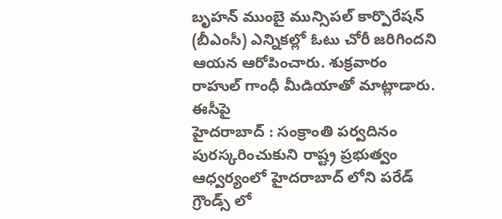బృహన్ ముంబై మున్సిపల్ కార్పొరేషన్ (బీఎంసీ) ఎన్నికల్లో ఓటు చోరీ జరిగిందని ఆయన ఆరోపించారు. శుక్రవారం రాహుల్ గాంధీ మీడియాతో మాట్లాడారు. ఈసీపై
హైదరాబాద్ : సంక్రాంతి పర్వదినం పురస్కరించుకుని రాష్ట్ర ప్రభుత్వం ఆధ్వర్యంలో హైదరాబాద్ లోని పరేడ్ గ్రౌండ్స్ లో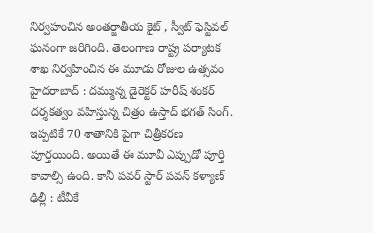నిర్వహంచిన అంతర్జాతీయ కైట్ , స్వీట్ ఫెస్టివల్ ఘనంగా జరిగింది. తెలంగాణ రాష్ట్ర పర్యాటక శాఖ నిర్వహించిన ఈ మూడు రోజుల ఉత్సవం
హైదరాబాద్ : దమ్మున్న డైరెక్టర్ హరీష్ శంకర్ దర్శకత్వం వహిస్తున్న చిత్రం ఉస్తాద్ భగత్ సింగ్. ఇప్పటికే 70 శాతానికి పైగా చిత్రీకరణ పూర్తయింది. అయితే ఈ మూవీ ఎప్పుడో పూర్తి కావాల్సి ఉంది. కానీ పవర్ స్టార్ పవన్ కళ్యాణ్
ఢిల్లీ : టీవీకే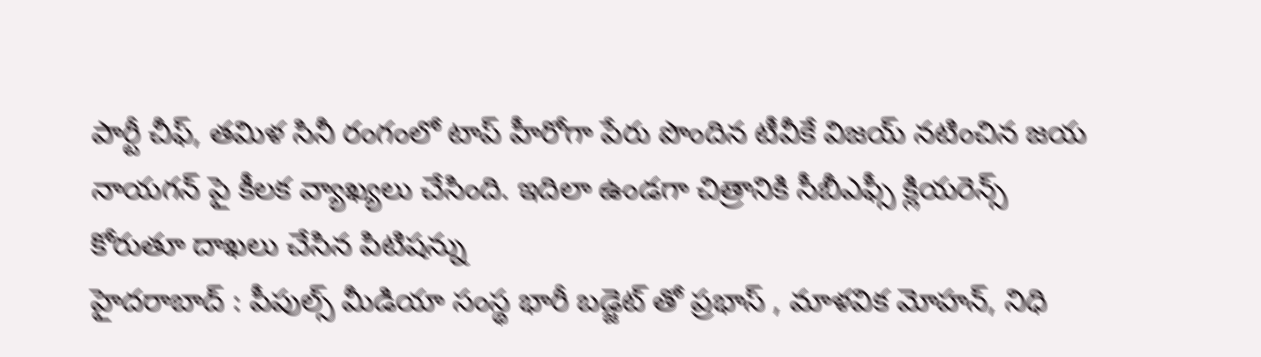పార్టీ చీఫ్, తమిళ సినీ రంగంలో టాప్ హీరోగా పేరు పొందిన టీవీకే విజయ్ నటించిన జయ నాయగన్ పై కీలక వ్యాఖ్యలు చేసింది. ఇదిలా ఉండగా చిత్రానికి సీబీఎఫ్సీ క్లియరెన్స్ కోరుతూ దాఖలు చేసిన పిటిషన్ను
హైదరాబాద్ : పీపుల్స్ మీడియా సంస్థ భారీ బడ్జెట్ తో ప్రభాస్ , మాళవిక మోహన్, నిధి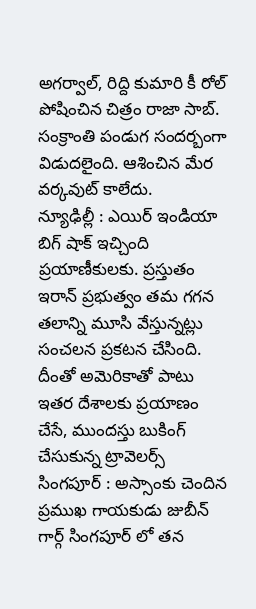అగర్వాల్, రిద్ది కుమారి కీ రోల్ పోషించిన చిత్రం రాజా సాబ్. సంక్రాంతి పండుగ సందర్బంగా విడుదలైంది. ఆశించిన మేర వర్కవుట్ కాలేదు.
న్యూఢిల్లీ : ఎయిర్ ఇండియా బిగ్ షాక్ ఇచ్చింది ప్రయాణీకులకు. ప్రస్తుతం ఇరాన్ ప్రభుత్వం తమ గగన తలాన్ని మూసి వేస్తున్నట్లు సంచలన ప్రకటన చేసింది. దీంతో అమెరికాతో పాటు ఇతర దేశాలకు ప్రయాణం చేసే, ముందస్తు బుకింగ్ చేసుకున్న ట్రావెలర్స్
సింగపూర్ : అస్సాంకు చెందిన ప్రముఖ గాయకుడు జుబీన్ గార్గ్ సింగపూర్ లో తన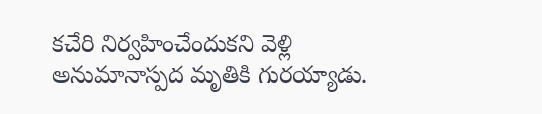కచేరి నిర్వహించేందుకని వెళ్లి అనుమానాస్పద మృతికి గురయ్యాడు.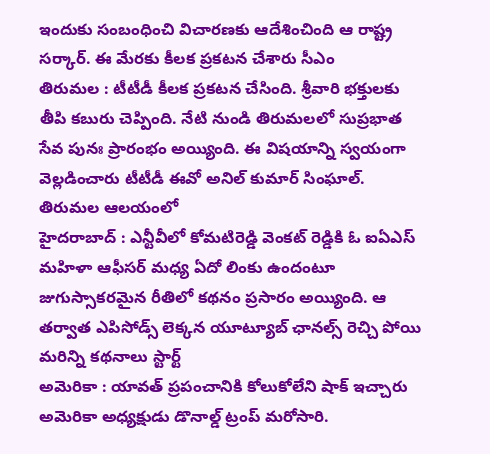ఇందుకు సంబంధించి విచారణకు ఆదేశించింది ఆ రాష్ట్ర సర్కార్. ఈ మేరకు కీలక ప్రకటన చేశారు సీఎం
తిరుమల : టీటీడీ కీలక ప్రకటన చేసింది. శ్రీవారి భక్తులకు తీపి కబురు చెప్పింది. నేటి నుండి తిరుమలలో సుప్రభాత సేవ పునః ప్రారంభం అయ్యింది. ఈ విషయాన్ని స్వయంగా వెల్లడించారు టీటీడీ ఈవో అనిల్ కుమార్ సింఘాల్. తిరుమల ఆలయంలో
హైదరాబాద్ : ఎన్టీవీలో కోమటిరెడ్డి వెంకట్ రెడ్డికి ఓ ఐఏఎస్ మహిళా ఆఫీసర్ మధ్య ఏదో లింకు ఉందంటూ జుగుస్సాకరమైన రీతిలో కథనం ప్రసారం అయ్యింది. ఆ తర్వాత ఎపిసోడ్స్ లెక్కన యూట్యూబ్ ఛానల్స్ రెచ్చి పోయి మరిన్ని కథనాలు స్టార్ట్
అమెరికా : యావత్ ప్రపంచానికి కోలుకోలేని షాక్ ఇచ్చారు అమెరికా అధ్యక్షుడు డొనాల్డ్ ట్రంప్ మరోసారి.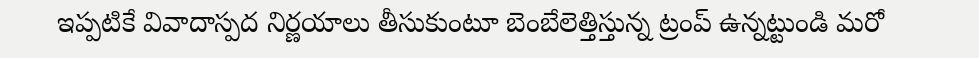ఇప్పటికే వివాదాస్పద నిర్ణయాలు తీసుకుంటూ బెంబేలెత్తిస్తున్న ట్రంప్ ఉన్నట్టుండి మరో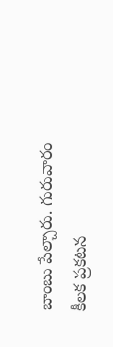బాంబు పేల్చారు. గురువారం కీలక ప్రకటన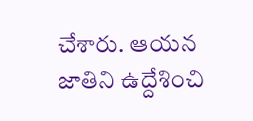చేశారు. ఆయన జాతిని ఉద్దేశించి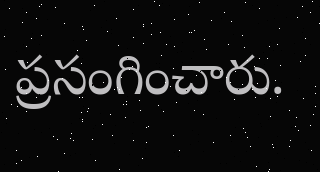ప్రసంగించారు.